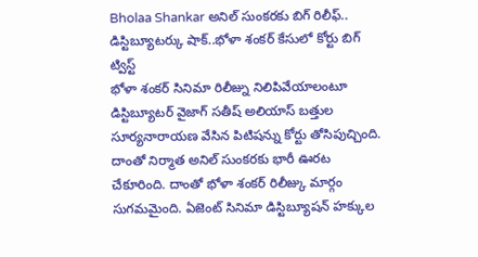Bholaa Shankar అనిల్ సుంకరకు బిగ్ రిలీఫ్.. డిస్టిబ్యూటర్కు షాక్..భోళా శంకర్ కేసులో కోర్టు బిగ్ ట్విస్ట్
భోళా శంకర్ సినిమా రిలీజ్ను నిలిపివేయాలంటూ డిస్టిబ్యూటర్ వైజాగ్ సతీష్ అలియాస్ బత్తుల సూర్యనారాయణ వేసిన పిటిషన్ను కోర్టు తోసిపుచ్చింది. దాంతో నిర్మాత అనిల్ సుంకరకు భారీ ఊరట చేకూరింది. దాంతో భోళా శంకర్ రిలీజ్కు మార్గం సుగమమైంది. ఏజెంట్ సినిమా డిస్టిబ్యూషన్ హక్కుల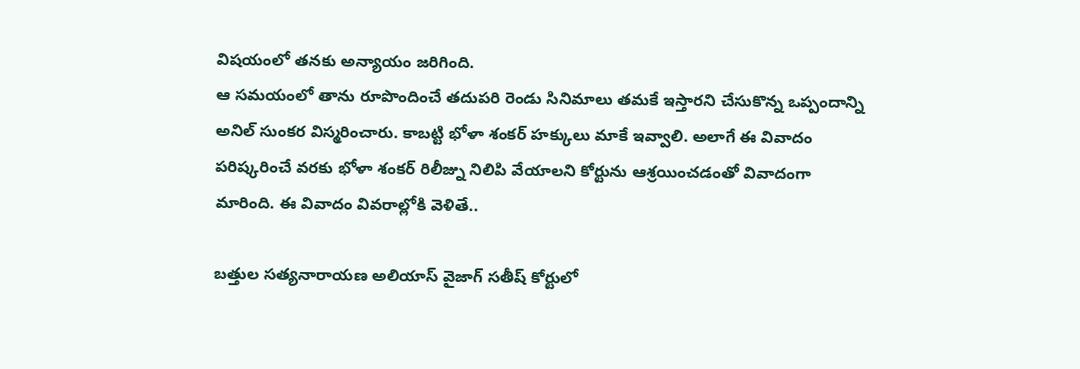విషయంలో తనకు అన్యాయం జరిగింది.
ఆ సమయంలో తాను రూపొందించే తదుపరి రెండు సినిమాలు తమకే ఇస్తారని చేసుకొన్న ఒప్పందాన్ని అనిల్ సుంకర విస్మరించారు. కాబట్టి భోళా శంకర్ హక్కులు మాకే ఇవ్వాలి. అలాగే ఈ వివాదం పరిష్కరించే వరకు భోళా శంకర్ రిలీజ్ను నిలిపి వేయాలని కోర్టును ఆశ్రయించడంతో వివాదంగా మారింది. ఈ వివాదం వివరాల్లోకి వెళితే..

బత్తుల సత్యనారాయణ అలియాస్ వైజాగ్ సతీష్ కోర్టులో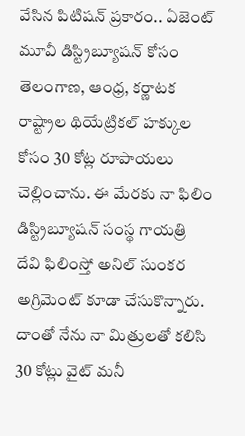వేసిన పిటిషన్ ప్రకారం.. ఏజెంట్ మూవీ డిస్ట్రిబ్యూషన్ కోసం తెలంగాణ, ఆంధ్ర, కర్ణాటక రాష్ట్రాల థియేట్రికల్ హక్కుల కోసం 30 కోట్ల రూపాయలు చెల్లించాను. ఈ మేరకు నా ఫిలిం డిస్ట్రిబ్యూషన్ సంస్థ గాయత్రి దేవి ఫిలింస్తో అనిల్ సుంకర అగ్రిమెంట్ కూడా చేసుకొన్నారు. దాంతో నేను నా మిత్రులతో కలిసి 30 కోట్లు వైట్ మనీ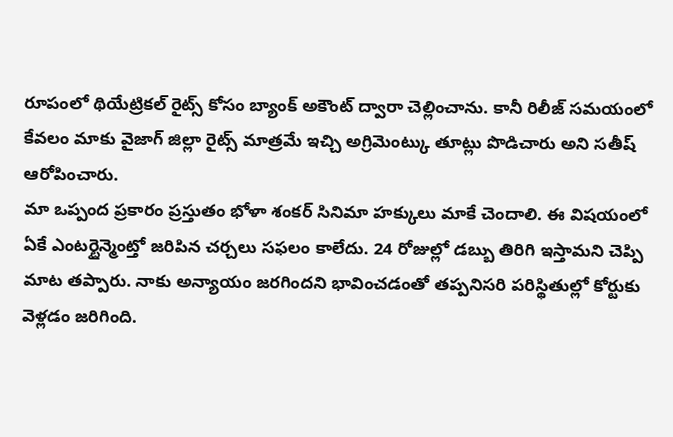రూపంలో థియేట్రికల్ రైట్స్ కోసం బ్యాంక్ అకౌంట్ ద్వారా చెల్లించాను. కానీ రిలీజ్ సమయంలో కేవలం మాకు వైజాగ్ జిల్లా రైట్స్ మాత్రమే ఇచ్చి అగ్రిమెంట్కు తూట్లు పొడిచారు అని సతీష్ ఆరోపించారు.
మా ఒప్పంద ప్రకారం ప్రస్తుతం భోళా శంకర్ సినిమా హక్కులు మాకే చెందాలి. ఈ విషయంలో ఏకే ఎంటర్టైన్మెంట్తో జరిపిన చర్చలు సఫలం కాలేదు. 24 రోజుల్లో డబ్బు తిరిగి ఇస్తామని చెప్పి మాట తప్పారు. నాకు అన్యాయం జరగిందని భావించడంతో తప్పనిసరి పరిస్థితుల్లో కోర్టుకు వెళ్లడం జరిగింది.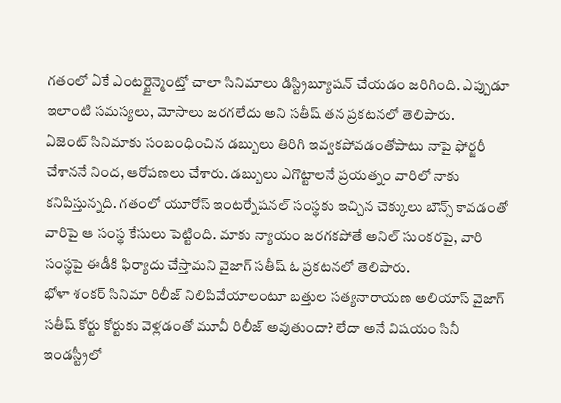గతంలో ఏకే ఎంటర్టైన్మెంట్తో చాలా సినిమాలు డిస్ట్రిబ్యూషన్ చేయడం జరిగింది. ఎప్పుడూ ఇలాంటి సమస్యలు, మోసాలు జరగలేదు అని సతీష్ తన ప్రకటనలో తెలిపారు.
ఏజెంట్ సినిమాకు సంబంధించిన డబ్బులు తిరిగి ఇవ్వకపోవడంతోపాటు నాపై ఫోర్జరీ చేశాననే నింద, ఆరోపణలు చేశారు. డబ్బులు ఎగొట్టాలనే ప్రయత్నం వారిలో నాకు కనిపిస్తున్నది. గతంలో యూరోస్ ఇంటర్నేషనల్ సంస్థకు ఇచ్చిన చెక్కులు బౌన్స్ కావడంతో వారిపై ఆ సంస్థ కేసులు పెట్టింది. మాకు న్యాయం జరగకపోతే అనిల్ సుంకరపై, వారి సంస్థపై ఈడీకి ఫిర్యాదు చేస్తామని వైజాగ్ సతీష్ ఓ ప్రకటనలో తెలిపారు.
భోళా శంకర్ సినిమా రిలీజ్ నిలిపివేయాలంటూ బత్తుల సత్యనారాయణ అలియాస్ వైజాగ్ సతీష్ కోర్టు కోర్టుకు వెళ్లడంతో మూవీ రిలీజ్ అవుతుందా? లేదా అనే విషయం సినీ ఇండస్ట్రీలో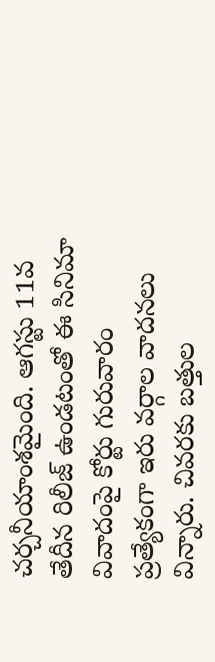చర్చనీయాంశమైంది. ఆగస్టు 11వ తేదీన రిలీజ్ ఉండటంతో ఈ సినిమా వివాదంపై కోర్టు గురువారం ప్రత్యేకంగా ఇరు వర్గాల వాదనలు విన్నారు. చివరకు బత్తుల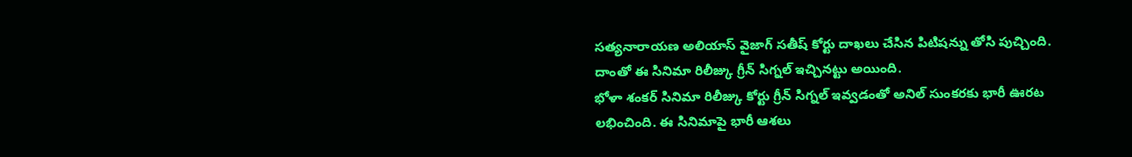సత్యనారాయణ అలియాస్ వైజాగ్ సతీష్ కోర్టు దాఖలు చేసిన పిటిషన్ను తోసి పుచ్చింది. దాంతో ఈ సినిమా రిలీజ్కు గ్రీన్ సిగ్నల్ ఇచ్చినట్టు అయింది.
భోళా శంకర్ సినిమా రిలీజ్కు కోర్టు గ్రీన్ సిగ్నల్ ఇవ్వడంతో అనిల్ సుంకరకు భారీ ఊరట లభించింది. ఈ సినిమాపై భారీ ఆశలు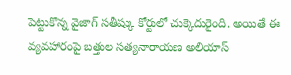పెట్టుకొన్న వైజాగ్ సతీష్కు కోర్టులో చుక్కెదురైంది. అయితే ఈ వ్యవహారంపై బత్తుల సత్యనారాయణ అలియాస్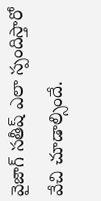వైజాగ్ సతీష్ ఎలా స్పందిస్తారో వేచి చూడాల్సిందే.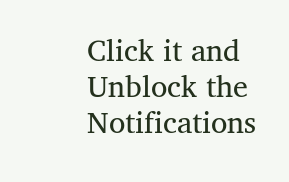Click it and Unblock the Notifications